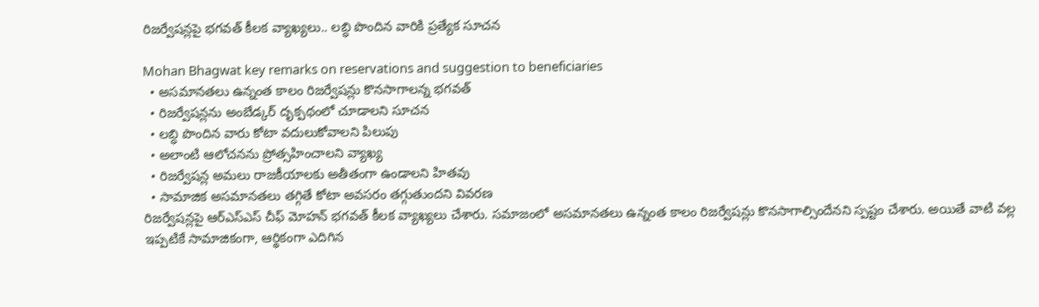రిజర్వేషన్లపై భగవత్ కీలక వ్యాఖ్యలు.. లబ్ధి పొందిన వారికి ప్రత్యేక సూచన

Mohan Bhagwat key remarks on reservations and suggestion to beneficiaries
  • అసమానతలు ఉన్నంత కాలం రిజర్వేషన్లు కొనసాగాలన్న భగవత్
  • రిజర్వేషన్లను అంబేడ్కర్ దృక్పథంలో చూడాలని సూచన
  • లబ్ధి పొందిన వారు కోటా వదులుకోవాలని పిలుపు
  • అలాంటి ఆలోచనను ప్రోత్సహించాలని వ్యాఖ్య
  • రిజర్వేషన్ల అమలు రాజకీయాలకు అతీతంగా ఉండాలని హితవు
  • సామాజిక అసమానతలు తగ్గితే కోటా అవసరం తగ్గుతుందని వివరణ
రిజర్వేషన్లపై ఆర్‌ఎస్‌ఎస్ చీఫ్ మోహన్ భగవత్ కీలక వ్యాఖ్యలు చేశారు. సమాజంలో అసమానతలు ఉన్నంత కాలం రిజర్వేషన్లు కొనసాగాల్సిందేనని స్పష్టం చేశారు. అయితే వాటి వల్ల ఇప్పటికే సామాజికంగా, ఆర్థికంగా ఎదిగిన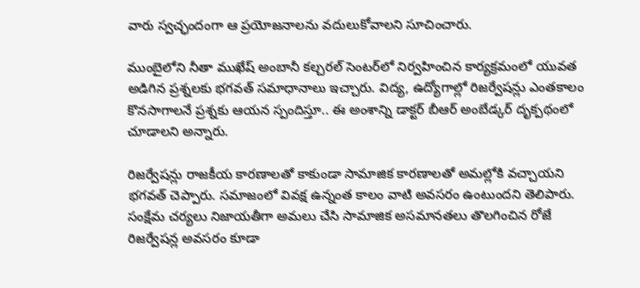వారు స్వచ్ఛందంగా ఆ ప్రయోజనాలను వదులుకోవాలని సూచించారు.

ముంబైలోని నీతా ముఖేష్ అంబానీ కల్చరల్ సెంటర్‌లో నిర్వహించిన కార్యక్రమంలో యువత అడిగిన ప్రశ్నలకు భగవత్ సమాధానాలు ఇచ్చారు. విద్య, ఉద్యోగాల్లో రిజర్వేషన్లు ఎంతకాలం కొనసాగాలనే ప్రశ్నకు ఆయన స్పందిస్తూ.. ఈ అంశాన్ని డాక్టర్ బీఆర్ అంబేడ్కర్ దృక్పథంలో చూడాలని అన్నారు.

రిజర్వేషన్లు రాజకీయ కారణాలతో కాకుండా సామాజిక కారణాలతో అమల్లోకి వచ్చాయని భగవత్ చెప్పారు. సమాజంలో వివక్ష ఉన్నంత కాలం వాటి అవసరం ఉంటుందని తెలిపారు. సంక్షేమ చర్యలు నిజాయతీగా అమలు చేసి సామాజిక అసమానతలు తొలగించిన రోజే రిజర్వేషన్ల అవసరం కూడా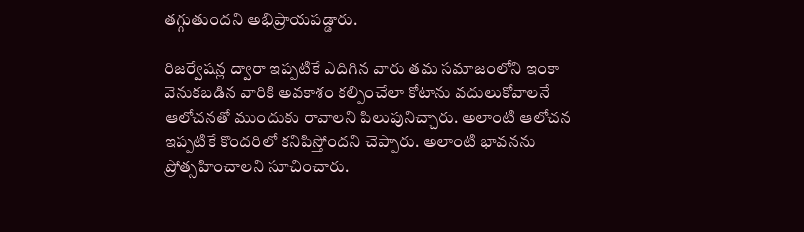తగ్గుతుందని అభిప్రాయపడ్డారు.

రిజర్వేషన్ల ద్వారా ఇప్పటికే ఎదిగిన వారు తమ సమాజంలోని ఇంకా వెనుకబడిన వారికి అవకాశం కల్పించేలా కోటాను వదులుకోవాలనే ఆలోచనతో ముందుకు రావాలని పిలుపునిచ్చారు. అలాంటి ఆలోచన ఇప్పటికే కొందరిలో కనిపిస్తోందని చెప్పారు. అలాంటి భావనను ప్రోత్సహించాలని సూచించారు.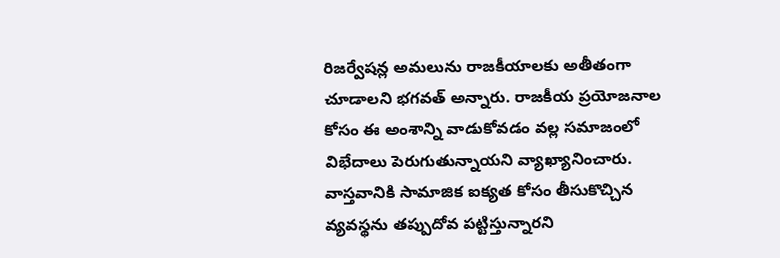రిజర్వేషన్ల అమలును రాజకీయాలకు అతీతంగా చూడాలని భగవత్ అన్నారు. రాజకీయ ప్రయోజనాల కోసం ఈ అంశాన్ని వాడుకోవడం వల్ల సమాజంలో విభేదాలు పెరుగుతున్నాయని వ్యాఖ్యానించారు. వాస్తవానికి సామాజిక ఐక్యత కోసం తీసుకొచ్చిన వ్యవస్థను తప్పుదోవ పట్టిస్తున్నారని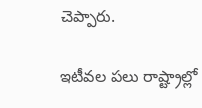చెప్పారు.

ఇటీవల పలు రాష్ట్రాల్లో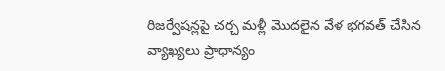రిజర్వేషన్లపై చర్చ మళ్లీ మొదలైన వేళ భగవత్ చేసిన వ్యాఖ్యలు ప్రాధాన్యం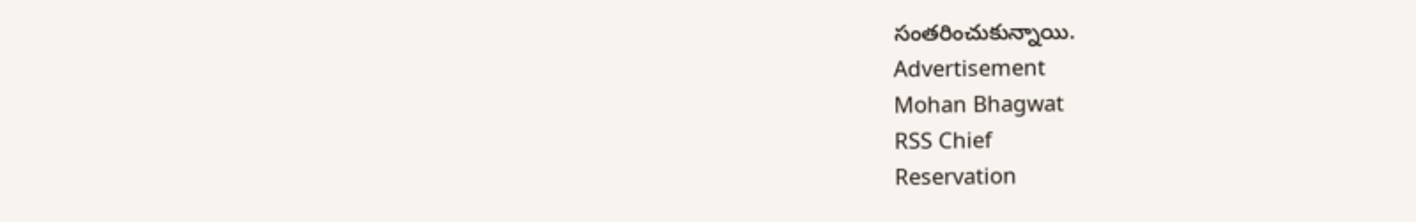సంతరించుకున్నాయి.
Advertisement
Mohan Bhagwat
RSS Chief
Reservation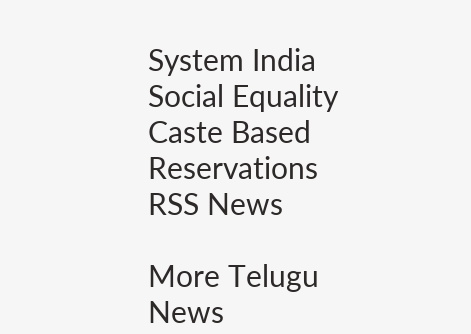System India
Social Equality
Caste Based Reservations
RSS News

More Telugu News